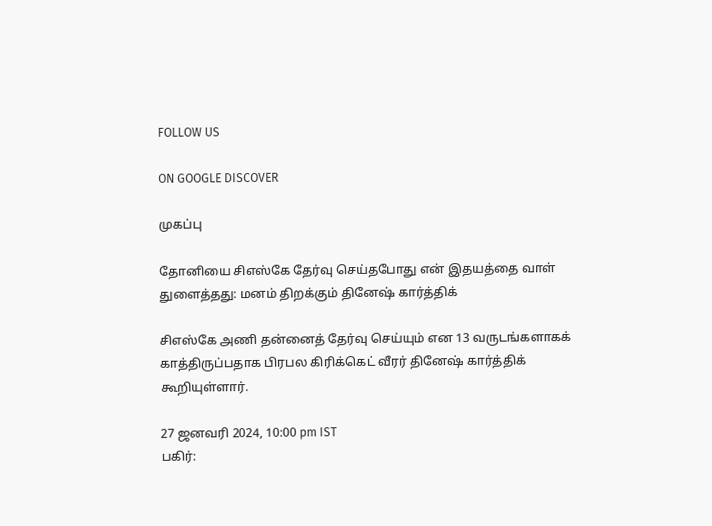FOLLOW US

ON GOOGLE DISCOVER

முகப்பு

தோனியை சிஎஸ்கே தேர்வு செய்தபோது என் இதயத்தை வாள் துளைத்தது: மனம் திறக்கும் தினேஷ் கார்த்திக்

சிஎஸ்கே அணி தன்னைத் தேர்வு செய்யும் என 13 வருடங்களாகக் காத்திருப்பதாக பிரபல கிரிக்கெட் வீரர் தினேஷ் கார்த்திக் கூறியுள்ளார்.

27 ஜனவரி 2024, 10:00 pm IST
பகிர்: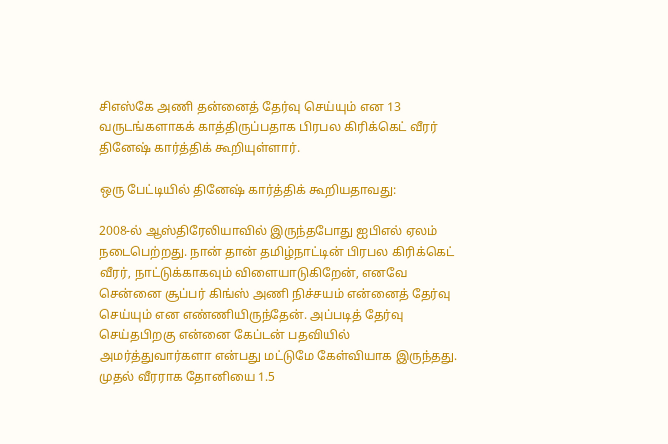சிஎஸ்கே அணி தன்னைத் தேர்வு செய்யும் என 13 வருடங்களாகக் காத்திருப்பதாக பிரபல கிரிக்கெட் வீரர் தினேஷ் கார்த்திக் கூறியுள்ளார்.

ஒரு பேட்டியில் தினேஷ் கார்த்திக் கூறியதாவது:

2008-ல் ஆஸ்திரேலியாவில் இருந்தபோது ஐபிஎல் ஏலம் நடைபெற்றது. நான் தான் தமிழ்நாட்டின் பிரபல கிரிக்கெட் வீரர், நாட்டுக்காகவும் விளையாடுகிறேன், எனவே சென்னை சூப்பர் கிங்ஸ் அணி நிச்சயம் என்னைத் தேர்வு செய்யும் என எண்ணியிருந்தேன். அப்படித் தேர்வு செய்தபிறகு என்னை கேப்டன் பதவியில் அமர்த்துவார்களா என்பது மட்டுமே கேள்வியாக இருந்தது. முதல் வீரராக தோனியை 1.5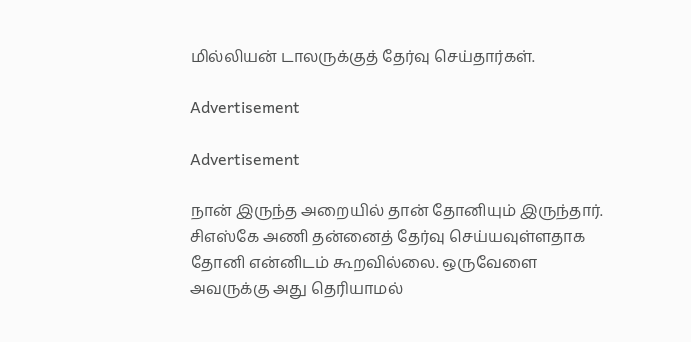மில்லியன் டாலருக்குத் தேர்வு செய்தார்கள்.

Advertisement

Advertisement

நான் இருந்த அறையில் தான் தோனியும் இருந்தார். சிஎஸ்கே அணி தன்னைத் தேர்வு செய்யவுள்ளதாக தோனி என்னிடம் கூறவில்லை. ஒருவேளை அவருக்கு அது தெரியாமல்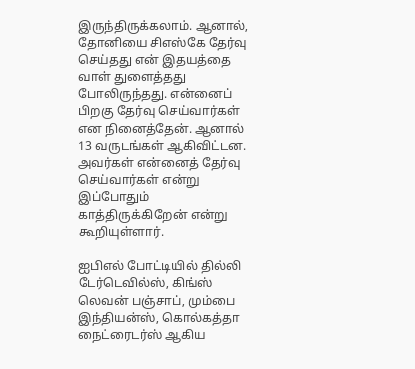இருந்திருக்கலாம். ஆனால், தோனியை சிஎஸ்கே தேர்வு செய்தது என் இதயத்தை வாள் துளைத்தது போலிருந்தது. என்னைப் பிறகு தேர்வு செய்வார்கள் என நினைத்தேன். ஆனால் 13 வருடங்கள் ஆகிவிட்டன. அவர்கள் என்னைத் தேர்வு செய்வார்கள் என்று இப்போதும் காத்திருக்கிறேன் என்று கூறியுள்ளார்.

ஐபிஎல் போட்டியில் தில்லி டேர்டெவில்ஸ், கிங்ஸ் லெவன் பஞ்சாப், மும்பை இந்தியன்ஸ், கொல்கத்தா நைட்ரைடர்ஸ் ஆகிய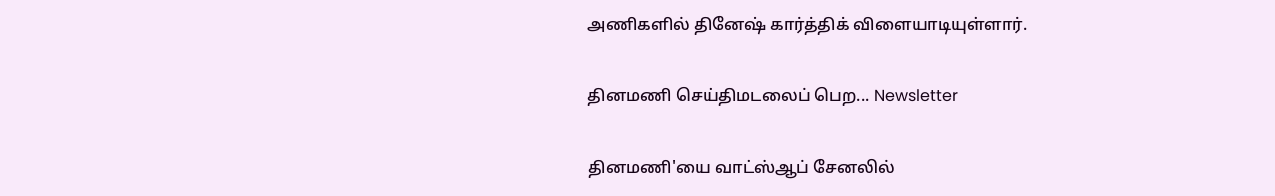அணிகளில் தினேஷ் கார்த்திக் விளையாடியுள்ளார்.

தினமணி செய்திமடலைப் பெற... Newsletter

தினமணி'யை வாட்ஸ்ஆப் சேனலில்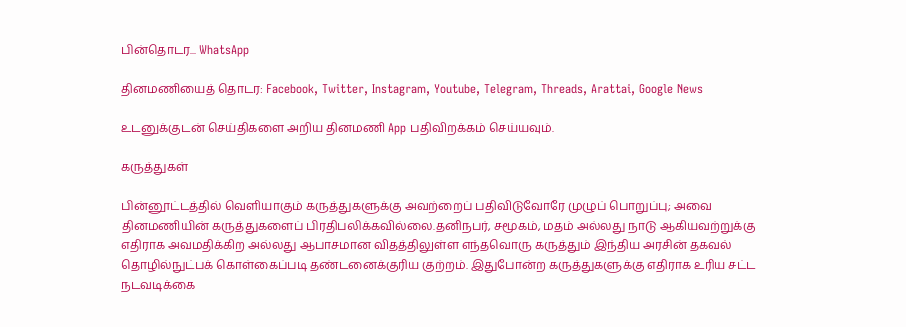பின்தொடர... WhatsApp

தினமணியைத் தொடர: Facebook, Twitter, Instagram, Youtube, Telegram, Threads, Arattai, Google News

உடனுக்குடன் செய்திகளை அறிய தினமணி App பதிவிறக்கம் செய்யவும்.

கருத்துகள்

பின்னூட்டத்தில் வெளியாகும் கருத்துகளுக்கு அவற்றைப் பதிவிடுவோரே முழுப் பொறுப்பு; அவை தினமணியின் கருத்துகளைப் பிரதிபலிக்கவில்லை.தனிநபர், சமூகம், மதம் அல்லது நாடு ஆகியவற்றுக்கு எதிராக அவமதிக்கிற அல்லது ஆபாசமான விதத்திலுள்ள எந்தவொரு கருத்தும் இந்திய அரசின் தகவல் தொழில்நுட்பக் கொள்கைப்படி தண்டனைக்குரிய குற்றம். இதுபோன்ற கருத்துகளுக்கு எதிராக உரிய சட்ட நடவடிக்கை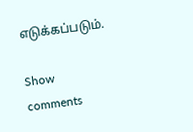எடுக்கப்படும்.

Show comments